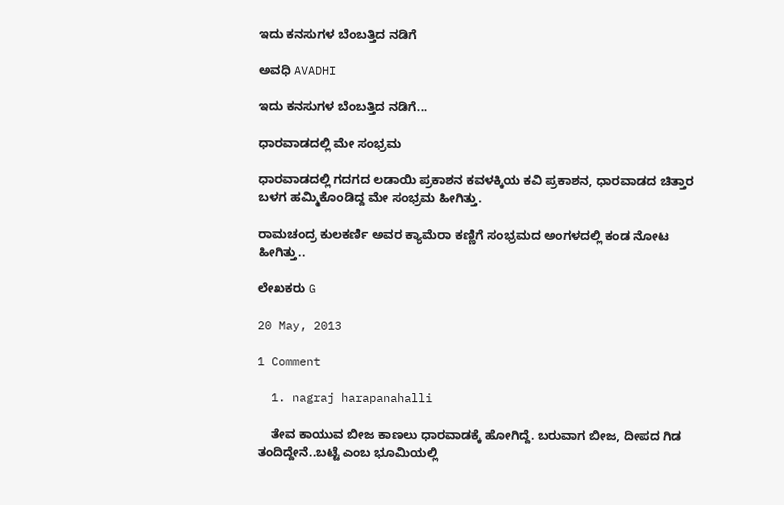ಇದು ಕನಸುಗಳ ಬೆಂಬತ್ತಿದ ನಡಿಗೆ‍

ಅವಧಿ AVADHI

ಇದು ಕನಸುಗಳ ಬೆಂಬತ್ತಿದ ನಡಿಗೆ...

ಧಾರವಾಡದಲ್ಲಿ ಮೇ ಸಂಭ್ರಮ

ಧಾರವಾಡದಲ್ಲಿ ಗದಗದ ಲಡಾಯಿ ಪ್ರಕಾಶನ ಕವಳಕ್ಕಿಯ ಕವಿ ಪ್ರಕಾಶನ, ಧಾರವಾಡದ ಚಿತ್ತಾರ ಬಳಗ ಹಮ್ಮಿಕೊಂಡಿದ್ದ ಮೇ ಸಂಭ್ರಮ ಹೀಗಿತ್ತು.

ರಾಮಚಂದ್ರ ಕುಲಕರ್ಣಿ ಅವರ ಕ್ಯಾಮೆರಾ ಕಣ್ಣಿಗೆ ಸಂಭ್ರಮದ ಅಂಗಳದಲ್ಲಿ ಕಂಡ ನೋಟ ಹೀಗಿತ್ತು..

ಲೇಖಕರು G

20 May, 2013

1 Comment

  1. nagraj harapanahalli

    ತೇವ ಕಾಯುವ ಬೀಜ ಕಾಣಲು ಧಾರವಾಡಕ್ಕೆ ಹೋಗಿದ್ದೆ. ಬರುವಾಗ ಬೀಜ, ದೀಪದ ಗಿಡ ತಂದಿದ್ದೇನೆ..ಬಟ್ಟೆ ಎಂಬ ಭೂಮಿಯಲ್ಲಿ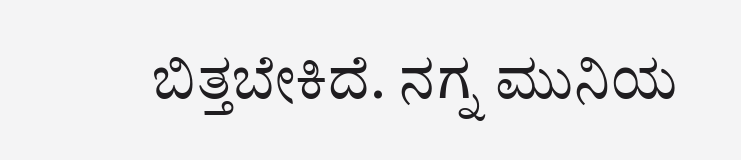ಬಿತ್ತಬೇಕಿದೆ. ನಗ್ನ ಮುನಿಯ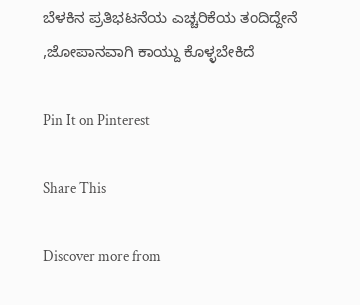ಬೆಳಕಿನ ಪ್ರತಿಭಟನೆಯ ಎಚ್ಚರಿಕೆಯ ತಂದಿದ್ದೇನೆ ,ಜೋಪಾನವಾಗಿ ಕಾಯ್ದು ಕೊಳ್ಳಬೇಕಿದೆ

Pin It on Pinterest

Share This

Discover more from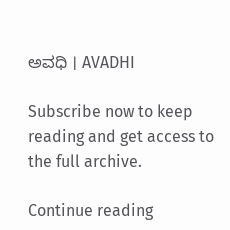ಅವಧಿ । AVADHI

Subscribe now to keep reading and get access to the full archive.

Continue reading